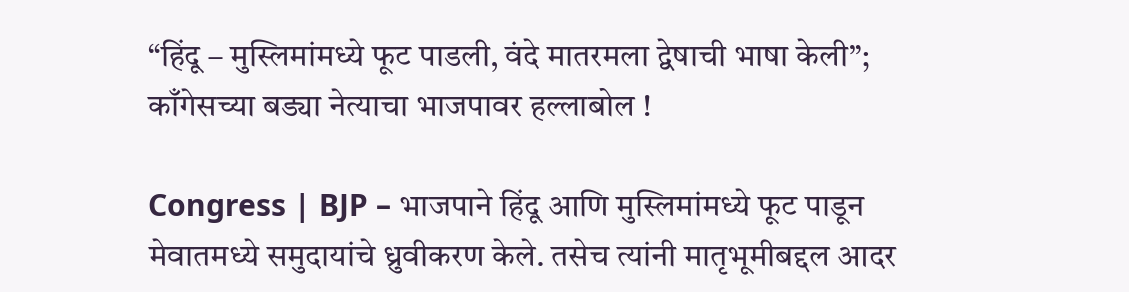“हिंदू – मुस्लिमांमध्ये फूट पाडली, वंदे मातरमला द्वेषाची भाषा केली”; काँगेसच्या बड्या नेत्याचा भाजपावर हल्लाबोल !

Congress | BJP – भाजपाने हिंदू आणि मुस्लिमांमध्ये फूट पाडून मेवातमध्ये समुदायांचे ध्रुवीकरण केले. तसेच त्यांनी मातृभूमीबद्दल आदर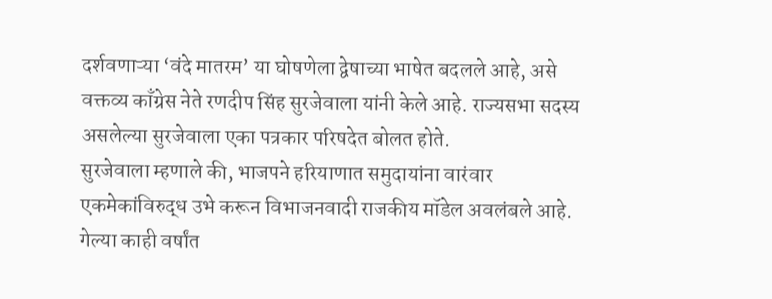दर्शवणाऱ्या ‘वंदे मातरम’ या घोषणेला द्वेषाच्या भाषेत बदलले आहे, असे वक्तव्य काँग्रेस नेते रणदीप सिंह सुरजेवाला यांनी केले आहे. राज्यसभा सदस्य असलेल्या सुरजेवाला एका पत्रकार परिषदेत बोलत होते.
सुरजेवाला म्हणाले की, भाजपने हरियाणात समुदायांना वारंवार एकमेकांविरुद्ध उभे करून विभाजनवादी राजकीय मॉडेल अवलंबले आहे. गेल्या काही वर्षांत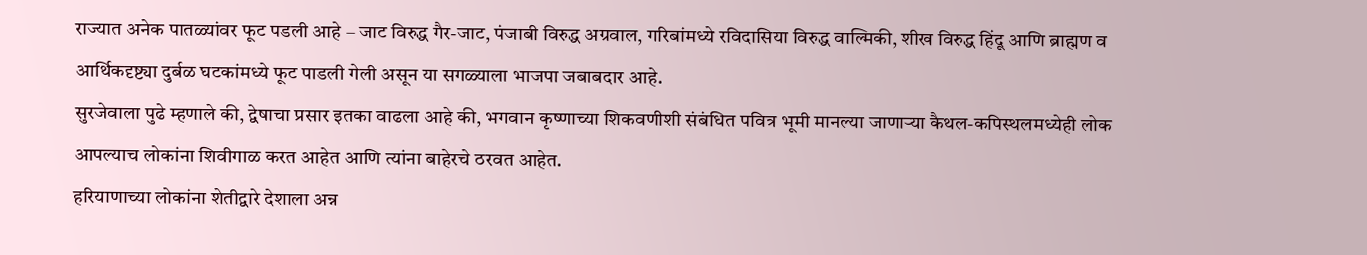राज्यात अनेक पातळ्यांवर फूट पडली आहे – जाट विरुद्ध गैर-जाट, पंजाबी विरुद्ध अग्रवाल, गरिबांमध्ये रविदासिया विरुद्ध वाल्मिकी, शीख विरुद्ध हिंदू आणि ब्राह्मण व आर्थिकदृष्ट्या दुर्बळ घटकांमध्ये फूट पाडली गेली असून या सगळ्याला भाजपा जबाबदार आहे.
सुरजेवाला पुढे म्हणाले की, द्वेषाचा प्रसार इतका वाढला आहे की, भगवान कृष्णाच्या शिकवणीशी संबंधित पवित्र भूमी मानल्या जाणाऱ्या कैथल-कपिस्थलमध्येही लोक आपल्याच लोकांना शिवीगाळ करत आहेत आणि त्यांना बाहेरचे ठरवत आहेत.
हरियाणाच्या लोकांना शेतीद्वारे देशाला अन्न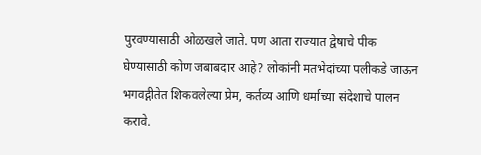पुरवण्यासाठी ओळखले जाते. पण आता राज्यात द्वेषाचे पीक घेण्यासाठी कोण जबाबदार आहे? लोकांनी मतभेदांच्या पलीकडे जाऊन भगवद्गीतेत शिकवलेल्या प्रेम, कर्तव्य आणि धर्माच्या संदेशाचे पालन करावे.